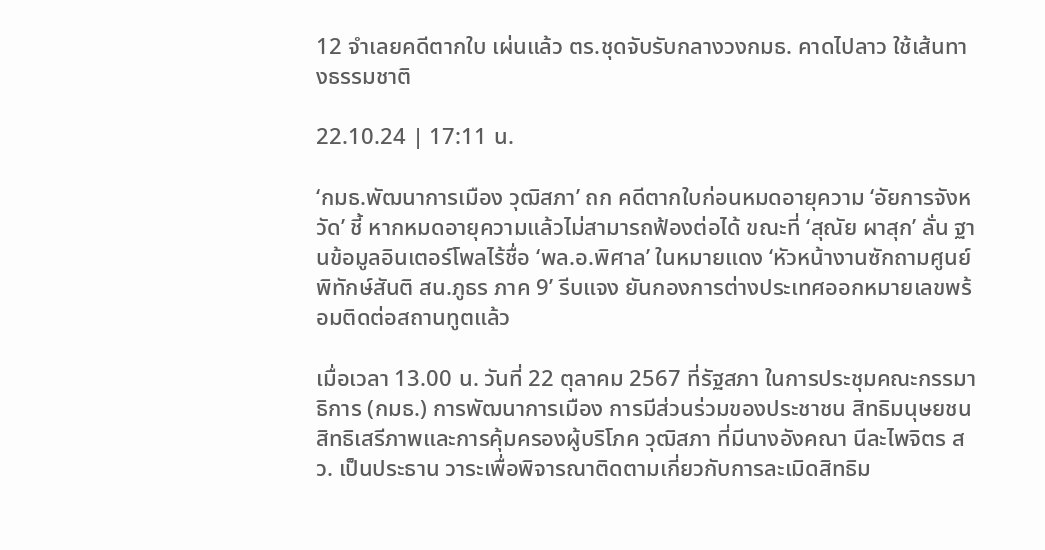12 จำเลยคดีตากใบ เผ่นแล้ว ตร.ชุดจับรับกลางวงกมธ. คาดไปลาว ใช้เส้นทางธรรมชาติ

22.10.24 | 17:11 น.

‘กมธ.พัฒนาการเมือง วุฒิสภา’ ถก คดีตากใบก่อนหมดอายุความ ‘อัยการจังหวัด’ ชี้ หากหมดอายุความแล้วไม่สามารถฟ้องต่อได้ ขณะที่ ‘สุณัย ผาสุก’ ลั่น ฐานข้อมูลอินเตอร์โพลไร้ชื่อ ‘พล.อ.พิศาล’ ในหมายแดง ‘หัวหน้างานซักถามศูนย์พิทักษ์สันติ สน.ภูธร ภาค 9’ รีบแจง ยันกองการต่างประเทศออกหมายเลขพร้อมติดต่อสถานทูตแล้ว

เมื่อเวลา 13.00 น. วันที่ 22 ตุลาคม 2567 ที่รัฐสภา ในการประชุมคณะกรรมาธิการ (กมธ.) การพัฒนาการเมือง การมีส่วนร่วมของประชาชน สิทธิมนุษยชน สิทธิเสรีภาพและการคุ้มครองผู้บริโภค วุฒิสภา ที่มีนางอังคณา นีละไพจิตร สว. เป็นประธาน วาระเพื่อพิจารณาติดตามเกี่ยวกับการละเมิดสิทธิม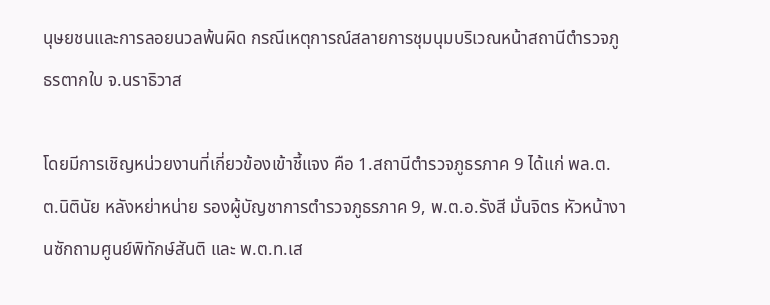นุษยชนและการลอยนวลพ้นผิด กรณีเหตุการณ์สลายการชุมนุมบริเวณหน้าสถานีตำรวจภูธรตากใบ จ.นราธิวาส

โดยมีการเชิญหน่วยงานที่เกี่ยวข้องเข้าชี้แจง คือ 1.สถานีตำรวจภูธรภาค 9 ได้แก่ พล.ต.ต.นิตินัย หลังหย่าหน่าย รองผู้บัญชาการตำรวจภูธรภาค 9, พ.ต.อ.รังสี มั่นจิตร หัวหน้างานซักถามศูนย์พิทักษ์สันติ และ พ.ต.ท.เส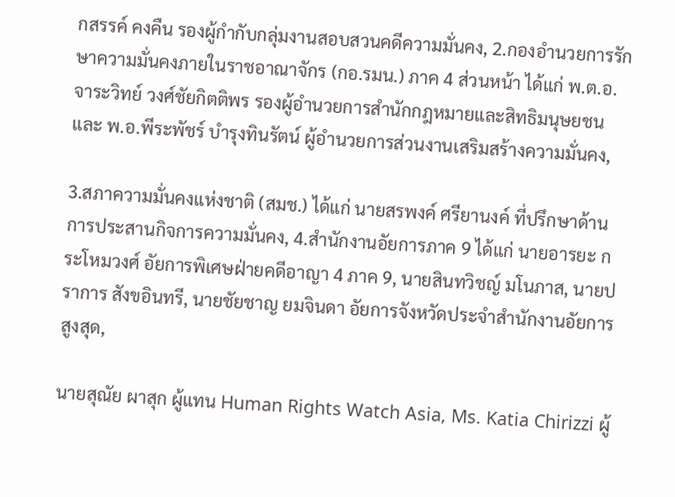กสรรค์ คงคืน รองผู้กำกับกลุ่มงานสอบสวนคดีความมั่นคง, 2.กองอำนวยการรักษาความมั่นคงภายในราชอาณาจักร (กอ.รมน.) ภาค 4 ส่วนหน้า ได้แก่ พ.ต.อ.จาระวิทย์ วงศ์ชัยกิตติพร รองผู้อำนวยการสำนักกฎหมายและสิทธิมนุษยชน และ พ.อ.พีระพัชร์ บำรุงทินรัตน์ ผู้อำนวยการส่วนงานเสริมสร้างความมั่นคง,

3.สภาความมั่นคงแห่งชาติ (สมช.) ได้แก่ นายสรพงค์ ศรียานงค์ ที่ปรึกษาด้านการประสานกิจการความมั่นคง, 4.สำนักงานอัยการภาค 9 ได้แก่ นายอารยะ กระโหมวงศ์ อัยการพิเศษฝ่ายคดีอาญา 4 ภาค 9, นายสินทวิชญ์ มโนภาส, นายปราการ สังขอินทรี, นายชัยชาญ ยมจินดา อัยการจังหวัดประจำสำนักงานอัยการสูงสุด,

นายสุณัย ผาสุก ผู้แทน Human Rights Watch Asia, Ms. Katia Chirizzi ผู้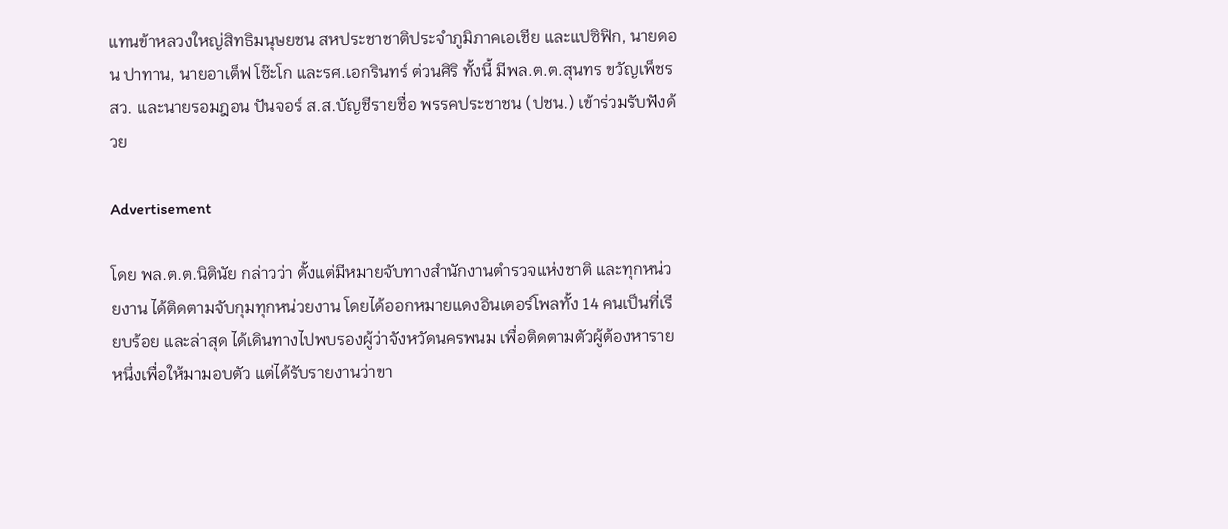แทนข้าหลวงใหญ่สิทธิมนุษยชน สหประชาชาติประจำภูมิภาคเอเชีย และแปซิฟิก, นายดอน ปาทาน, นายอาเต็ฟ โซ๊ะโก และรศ.เอกรินทร์ ต่วนศิริ ทั้งนี้ มีพล.ต.ต.สุนทร ขวัญเพ็ชร สว. และนายรอมฎอน ปันจอร์ ส.ส.บัญชีรายชื่อ พรรคประชาชน (ปชน.) เข้าร่วมรับฟังด้วย

Advertisement

โดย พล.ต.ต.นิตินัย กล่าวว่า ตั้งแต่มีหมายจับทางสำนักงานตำรวจแห่งชาติ และทุกหน่วยงาน ได้ติดตามจับกุมทุกหน่วยงาน โดยได้ออกหมายแดงอินเตอร์โพลทั้ง 14 คนเป็นที่เรียบร้อย และล่าสุด ได้เดินทางไปพบรองผู้ว่าจังหวัดนครพนม เพื่อติดตามตัวผู้ต้องหารายหนึ่งเพื่อให้มามอบตัว แต่ได้รับรายงานว่าขา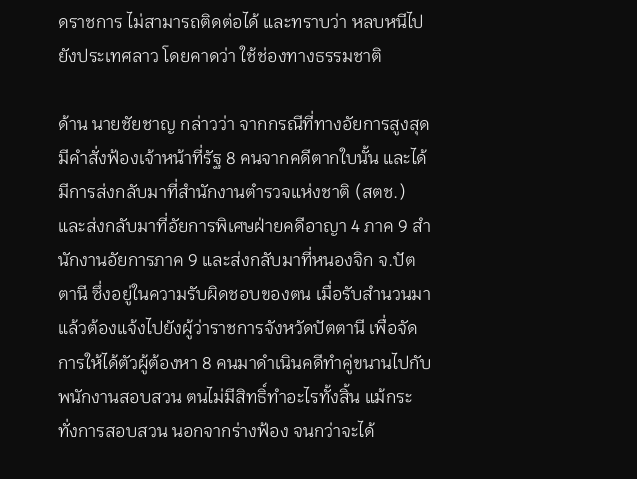ดราชการ ไม่สามารถติดต่อได้ และทราบว่า หลบหนีไปยังประเทศลาว โดยคาดว่า ใช้ช่องทางธรรมชาติ

ด้าน นายชัยชาญ กล่าวว่า จากกรณีที่ทางอัยการสูงสุดมีคำสั่งฟ้องเจ้าหน้าที่รัฐ 8 คนจากคดีตากใบนั้น และได้มีการส่งกลับมาที่สำนักงานตำรวจแห่งชาติ (สตช.) และส่งกลับมาที่อัยการพิเศษฝ่ายคดีอาญา 4 ภาค 9 สำนักงานอัยการภาค 9 และส่งกลับมาที่หนองจิก จ.ปัตตานี ซึ่งอยู่ในความรับผิดชอบของตน เมื่อรับสำนวนมาแล้วต้องแจ้งไปยังผู้ว่าราชการจังหวัดปัตตานี เพื่อจัดการให้ได้ตัวผู้ต้องหา 8 คนมาดำเนินคดีทำคู่ขนานไปกับพนักงานสอบสวน ตนไม่มีสิทธิ์ทำอะไรทั้งสิ้น แม้กระทั่งการสอบสวน นอกจากร่างฟ้อง จนกว่าจะได้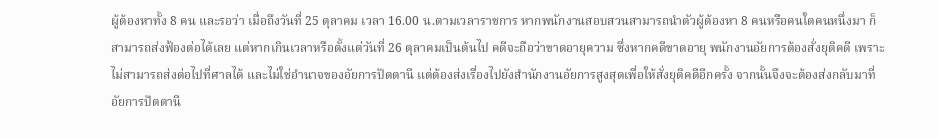ผู้ต้องหาทั้ง 8 คน และรอว่า เมื่อถึงวันที่ 25 ตุลาคม เวลา 16.00 น.ตามเวลาราชการ หากพนักงานสอบสวนสามารถนำตัวผู้ต้องหา 8 คนหรือคนใดคนหนึ่งมา ก็สามารถส่งฟ้องต่อได้เลย แต่หากเกินเวลาหรือตั้งแต่วันที่ 26 ตุลาคมเป็นต้นไป คดีจะถือว่าขาดอายุความ ซึ่งหากคดีขาดอายุ พนักงานอัยการต้องสั่งยุติคดี เพราะไม่สามารถส่งต่อไปที่ศาลได้ และไม่ใช่อำนาจของอัยการปัตตานี แต่ต้องส่งเรื่องไปยังสำนักงานอัยการสูงสุดเพื่อให้สั่งยุติคดีอีกครั้ง จากนั้นจึงจะต้องส่งกลับมาที่อัยการปัตตานี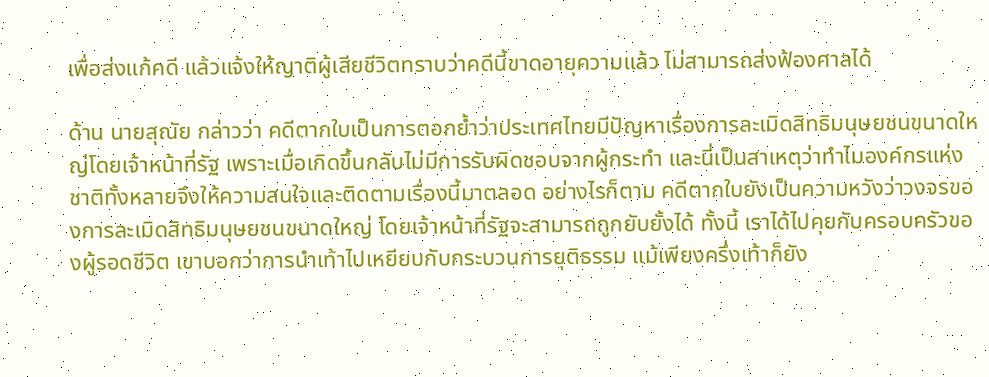เพื่อส่งแก้คดี แล้วแจ้งให้ญาติผู้เสียชีวิตทราบว่าคดีนี้ขาดอายุความแล้ว ไม่สามารถส่งฟ้องศาลได้

ด้าน นายสุณัย กล่าวว่า คดีตากใบเป็นการตอกย้ำว่าประเทศไทยมีปัญหาเรื่องการละเมิดสิทธิมนุษยชนขนาดใหญ่โดยเจ้าหน้าที่รัฐ เพราะเมื่อเกิดขึ้นกลับไม่มีการรับผิดชอบจากผู้กระทำ และนี่เป็นสาเหตุว่าทำไมองค์กรแห่งชาติทั้งหลายจึงให้ความสนใจและติดตามเรื่องนี้มาตลอด อย่างไรก็ตาม คดีตากใบยังเป็นความหวังว่าวงจรของการละเมิดสิทธิมนุษยชนขนาดใหญ่ โดยเจ้าหน้าที่รัฐจะสามารถถูกยับยั้งได้ ทั้งนี้ เราได้ไปคุยกับครอบครัวของผู้รอดชีวิต เขาบอกว่าการนำเท้าไปเหยียบกับกระบวนการยุติธรรม แม้เพียงครึ่งเท้าก็ยัง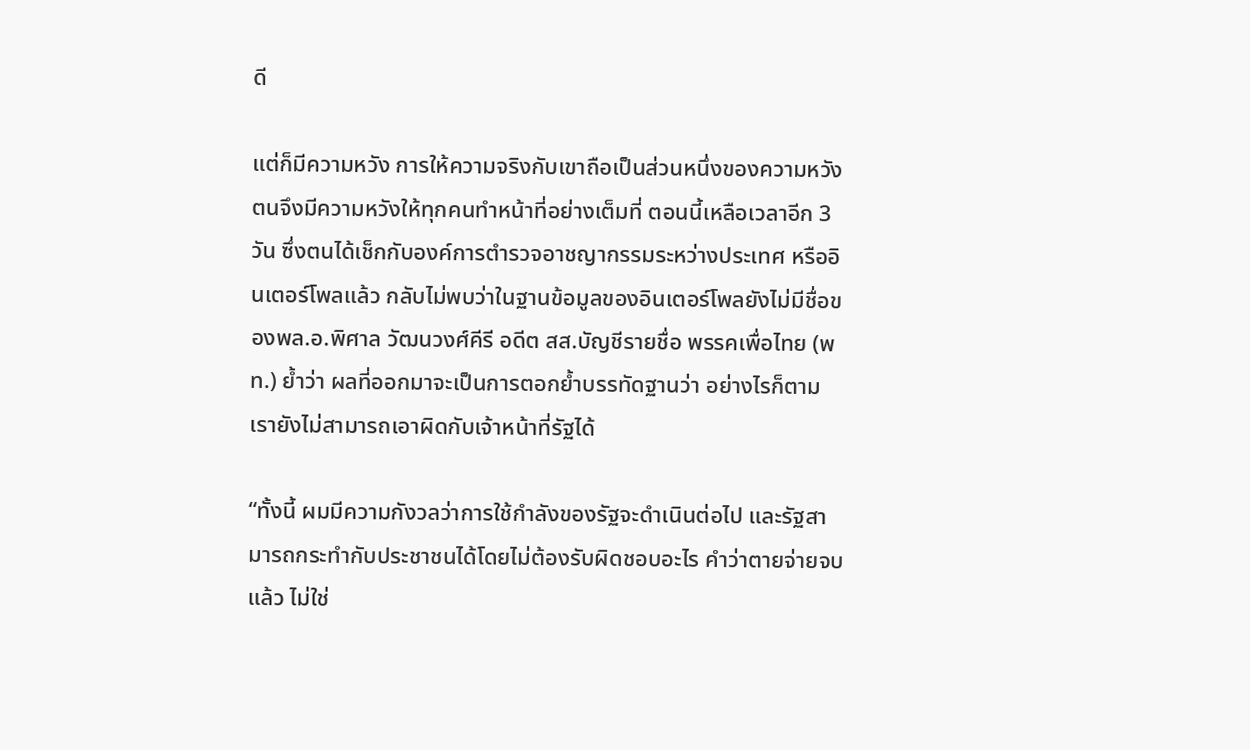ดี

แต่ก็มีความหวัง การให้ความจริงกับเขาถือเป็นส่วนหนึ่งของความหวัง ตนจึงมีความหวังให้ทุกคนทำหน้าที่อย่างเต็มที่ ตอนนี้เหลือเวลาอีก 3 วัน ซึ่งตนได้เช็กกับองค์การตำรวจอาชญากรรมระหว่างประเทศ หรืออินเตอร์โพลแล้ว กลับไม่พบว่าในฐานข้อมูลของอินเตอร์โพลยังไม่มีชื่อของพล.อ.พิศาล วัฒนวงศ์คีรี อดีต สส.บัญชีรายชื่อ พรรคเพื่อไทย (พท.) ย้ำว่า ผลที่ออกมาจะเป็นการตอกย้ำบรรทัดฐานว่า อย่างไรก็ตามเรายังไม่สามารถเอาผิดกับเจ้าหน้าที่รัฐได้

“ทั้งนี้ ผมมีความกังวลว่าการใช้กำลังของรัฐจะดำเนินต่อไป และรัฐสามารถกระทำกับประชาชนได้โดยไม่ต้องรับผิดชอบอะไร คำว่าตายจ่ายจบแล้ว ไม่ใช่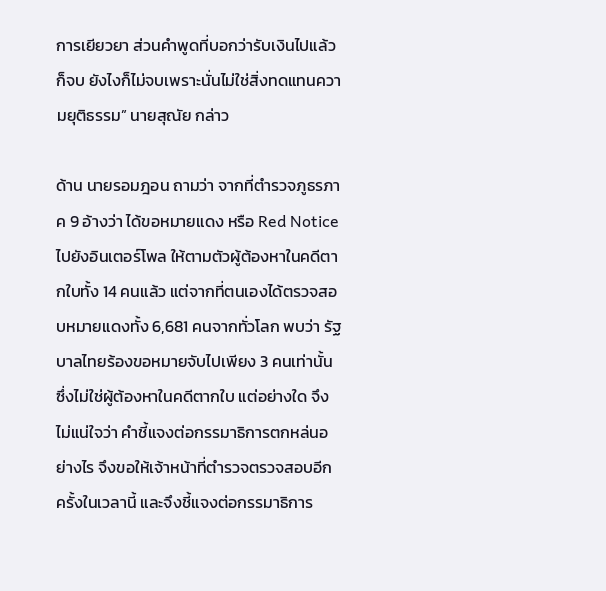การเยียวยา ส่วนคำพูดที่บอกว่ารับเงินไปแล้วก็จบ ยังไงก็ไม่จบเพราะนั่นไม่ใช่สิ่งทดแทนความยุติธรรม” นายสุณัย กล่าว

ด้าน นายรอมฎอน ถามว่า จากที่ตำรวจภูธรภาค 9 อ้างว่า ได้ขอหมายแดง หรือ Red Notice ไปยังอินเตอร์โพล ให้ตามตัวผู้ต้องหาในคดีตากใบทั้ง 14 คนแล้ว แต่จากที่ตนเองได้ตรวจสอบหมายแดงทั้ง 6,681 คนจากทั่วโลก พบว่า รัฐบาลไทยร้องขอหมายจับไปเพียง 3 คนเท่านั้น ซึ่งไม่ใช่ผู้ต้องหาในคดีตากใบ แต่อย่างใด จึงไม่แน่ใจว่า คำชี้แจงต่อกรรมาธิการตกหล่นอย่างไร จึงขอให้เจ้าหน้าที่ตำรวจตรวจสอบอีกครั้งในเวลานี้ และจึงชี้แจงต่อกรรมาธิการ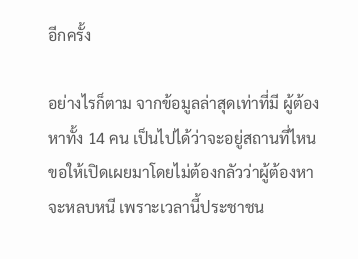อีกครั้ง

อย่างไรก็ตาม จากข้อมูลล่าสุดเท่าที่มี ผู้ต้องหาทั้ง 14 คน เป็นไปได้ว่าจะอยู่สถานที่ไหน ขอให้เปิดเผยมาโดยไม่ต้องกลัวว่าผู้ต้องหาจะหลบหนี เพราะเวลานี้ประชาชน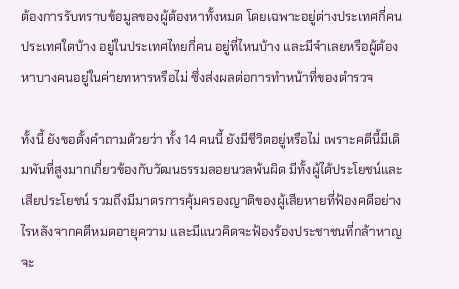ต้องการรับทราบข้อมูลของผู้ต้องหาทั้งหมด โดยเฉพาะอยู่ต่างประเทศกี่คน ประเทศใดบ้าง อยู่ในประเทศไทยกี่คน อยู่ที่ไหนบ้าง และมีจำเลยหรือผู้ต้องหาบางคนอยู่ในค่ายทหารหรือไม่ ซึ่งส่งผลต่อการทำหน้าที่ของตำรวจ

ทั้งนี้ ยังขอตั้งคำถามด้วยว่า ทั้ง 14 คนนี้ ยังมีชีวิตอยู่หรือไม่ เพราะคดีนี้มีเดิมพันที่สูงมากเกี่ยวข้องกับวัฒนธรรมลอยนวลพ้นผิด มีทั้งผู้ได้ประโยชน์และเสียประโยชน์ รวมถึงมีมาตรการคุ้มครองญาติของผู้เสียหายที่ฟ้องคดีอย่างไรหลังจากคดีหมดอายุความ และมีแนวคิดจะฟ้องร้องประชาชนที่กล้าหาญจะ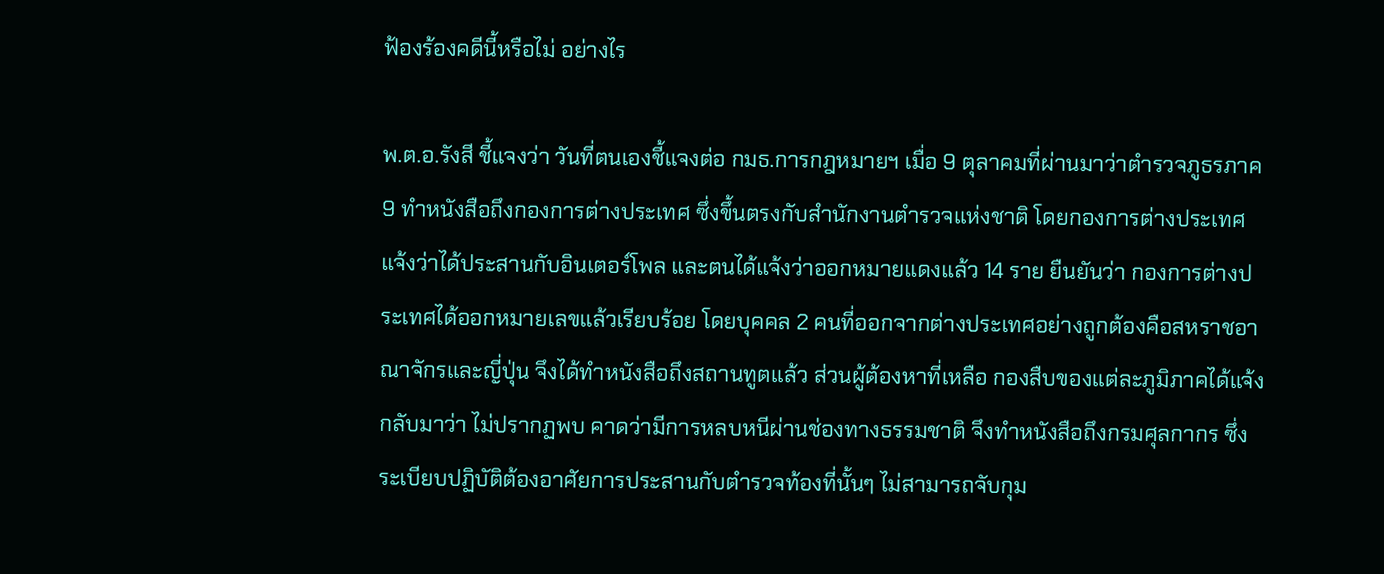ฟ้องร้องคดีนี้หรือไม่ อย่างไร

พ.ต.อ.รังสี ชี้แจงว่า วันที่ตนเองชี้แจงต่อ กมธ.การกฎหมายฯ เมื่อ 9 ตุลาคมที่ผ่านมาว่าตำรวจภูธรภาค 9 ทำหนังสือถึงกองการต่างประเทศ ซึ่งขึ้นตรงกับสำนักงานตำรวจแห่งชาติ โดยกองการต่างประเทศแจ้งว่าได้ประสานกับอินเตอร์โพล และตนได้แจ้งว่าออกหมายแดงแล้ว 14 ราย ยืนยันว่า กองการต่างประเทศได้ออกหมายเลขแล้วเรียบร้อย โดยบุคคล 2 คนที่ออกจากต่างประเทศอย่างถูกต้องคือสหราชอาณาจักรและญี่ปุ่น จึงได้ทำหนังสือถึงสถานทูตแล้ว ส่วนผู้ต้องหาที่เหลือ กองสืบของแต่ละภูมิภาคได้แจ้งกลับมาว่า ไม่ปรากฏพบ คาดว่ามีการหลบหนีผ่านช่องทางธรรมชาติ จึงทำหนังสือถึงกรมศุลกากร ซึ่งระเบียบปฏิบัติต้องอาศัยการประสานกับตำรวจท้องที่นั้นๆ ไม่สามารถจับกุม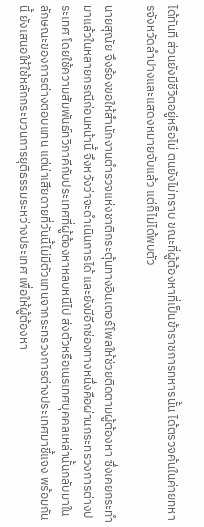ได้ทันที ส่วนยังมีชีวิตอยู่หรือไม่ ตนยังไม่ทราบ ขณะที่ผู้ต้องหาที่เป็นข้าราชการทหารนั้น ได้ตรวจค้นในค่ายทหารจังหวัดลำปางและแสดงหมายจับแล้ว แต่ก็ไม่ได้พบตัว

นายสุณัย จึงร้องขอให้สำนักงานตำรวจแห่งชาติกระตุ้นทางอินเตอร์โพลให้ช่วยติดตามผู้ต้องหา ซึ่งเคยกระทำมาแล้วในหลายกรณีก่อนหน้านี้ จึงหวังว่าจะดำเนินการได้ และยังมีอีกช่องทางหนึ่งคือผ่านกระทรวงการต่างประเทศ โดยใช้ความสัมพันธ์ทวิภาคีกับประเทศที่ผู้ต้องหาหลบหนีไป ส่งตัวหรือเนรเทศบุคคลเหล่านั้นกลับมาในลักษณะของการต่างตอบแทน แต่น่าเสียดายที่วันนี้ไม่มีตัวแทนจากระทรวงการต่างประเทศมาชี้แจง พร้อมกันนี้ ยังเสนอให้ใช้หลักกระบวนการยุติธรรมระหว่างประเทศ เพื่อให้ผู้ต้องหา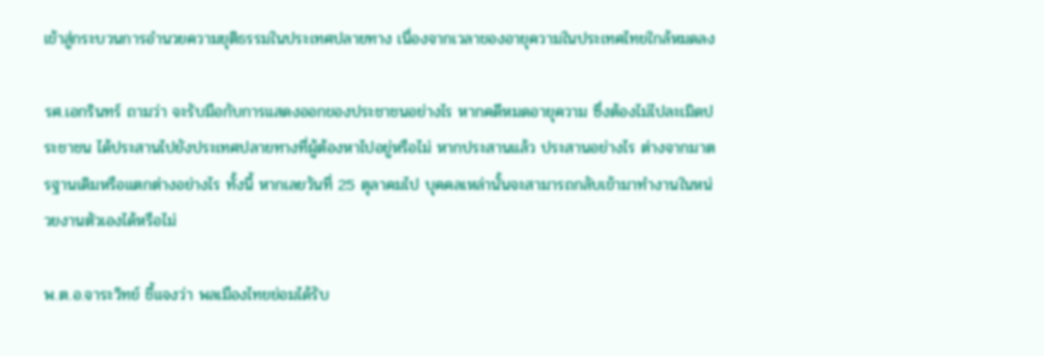เข้าสู่กระบวนการอำนวยความยุติธรรมในประเทศปลายทาง เนื่องจากเวลาของอายุความในประเทศไทยใกล้หมดลง

รศ.เอกรินทร์ ถามว่า จะรับมือกับการแสดงออกของประชาชนอย่างไร หากคดีหมดอายุความ ซึ่งต้องไม่ไปละเมิดประชาชน ได้ประสานไปยังประเทศปลายทางที่ผู้ต้องหาไปอยู่หรือไม่ หากประสานแล้ว ประสานอย่างไร ต่างจากมาตรฐานเดิมหรือแตกต่างอย่างไร ทั้งนี้ หากเลยวันที่ 25 ตุลาคมไป บุคคลเหล่านั้นจะสามารถกลับเข้ามาทำงานในหน่วยงานตัวเองได้หรือไม่

พ.ต.อ.จาระวิทย์ ชี้แจงว่า พลเมืองไทยย่อมได้รับ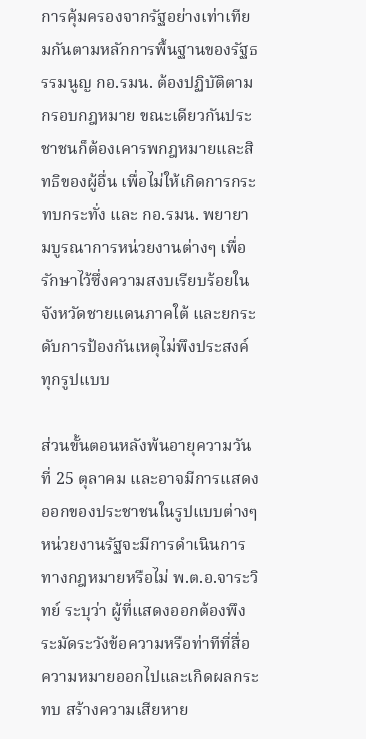การคุ้มครองจากรัฐอย่างเท่าเทียมกันตามหลักการพื้นฐานของรัฐธรรมนูญ กอ.รมน. ต้องปฏิบัติตามกรอบกฎหมาย ขณะเดียวกันประชาชนก็ต้องเคารพกฎหมายและสิทธิของผู้อื่น เพื่อไม่ให้เกิดการกระทบกระทั่ง และ กอ.รมน. พยายามบูรณาการหน่วยงานต่างๆ เพื่อรักษาไว้ซึ่งความสงบเรียบร้อยในจังหวัดชายแดนภาคใต้ และยกระดับการป้องกันเหตุไม่พึงประสงค์ทุกรูปแบบ

ส่วนขั้นตอนหลังพ้นอายุความวันที่ 25 ตุลาคม และอาจมีการแสดงออกของประชาชนในรูปแบบต่างๆ หน่วยงานรัฐจะมีการดำเนินการทางกฎหมายหรือไม่ พ.ต.อ.จาระวิทย์ ระบุว่า ผู้ที่แสดงออกต้องพึงระมัดระวังข้อความหรือท่าทีที่สื่อความหมายออกไปและเกิดผลกระทบ สร้างความเสียหาย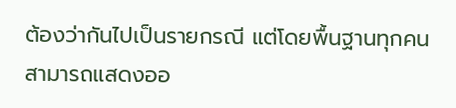ต้องว่ากันไปเป็นรายกรณี แต่โดยพื้นฐานทุกคนสามารถแสดงออ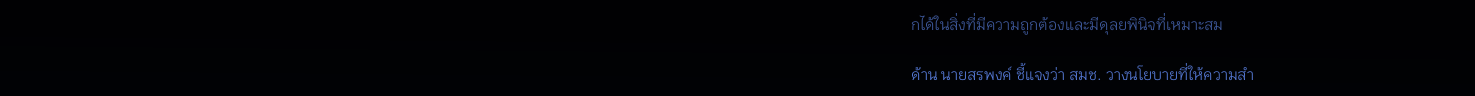กได้ในสิ่งที่มีความถูกต้องและมีดุลยพินิจที่เหมาะสม

ด้าน นายสรพงค์ ชี้แจงว่า สมช. วางนโยบายที่ให้ความสำ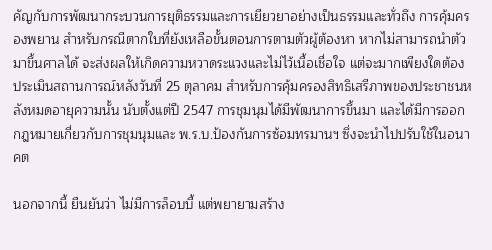คัญกับการพัฒนากระบวนการยุติธรรมและการเยียวยาอย่างเป็นธรรมและทั่วถึง การคุ้มครองพยาน สำหรับกรณีตากใบที่ยังเหลือขั้นตอนการตามตัวผู้ต้องหา หากไม่สามารถนำตัวมาขึ้นศาลได้ จะส่งผลให้เกิดความหวาดระแวงและไม่ไว้เนื้อเชื่อใจ แต่จะมากเพียงใดต้องประเมินสถานการณ์หลังวันที่ 25 ตุลาคม สำหรับการคุ้มครองสิทธิเสรีภาพของประชาชนหลังหมดอายุความนั้น นับตั้งแต่ปี 2547 การชุมนุมได้มีพัฒนาการขึ้นมา และได้มีการออกกฎหมายเกี่ยวกับการชุมนุมและ พ.ร.บ.ป้องกันการซ้อมทรมานฯ ซึ่งจะนำไปปรับใช้ในอนาคต

นอกจากนี้ ยืนยันว่า ไม่มีการล็อบบี้ แต่พยายามสร้าง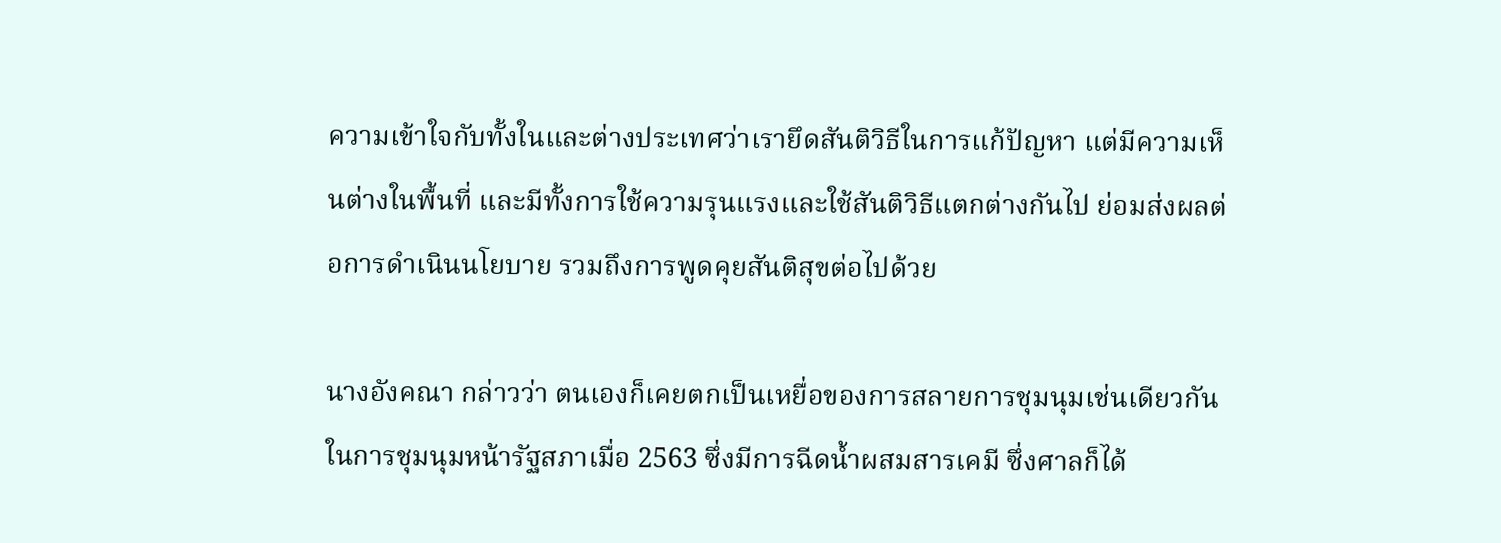ความเข้าใจกับทั้งในและต่างประเทศว่าเรายึดสันติวิธีในการแก้ปัญหา แต่มีความเห็นต่างในพื้นที่ และมีทั้งการใช้ความรุนแรงและใช้สันติวิธีแตกต่างกันไป ย่อมส่งผลต่อการดำเนินนโยบาย รวมถึงการพูดคุยสันติสุขต่อไปด้วย

นางอังคณา กล่าวว่า ตนเองก็เคยตกเป็นเหยื่อของการสลายการชุมนุมเช่นเดียวกัน ในการชุมนุมหน้ารัฐสภาเมื่อ 2563 ซึ่งมีการฉีดน้ำผสมสารเคมี ซึ่งศาลก็ได้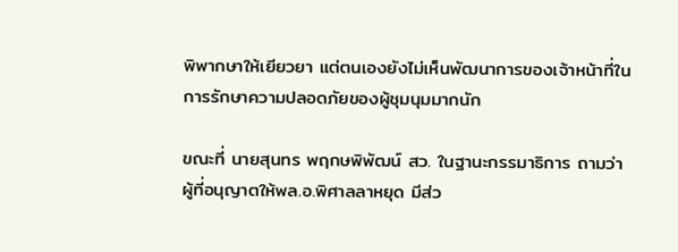พิพากษาให้เยียวยา แต่ตนเองยังไม่เห็นพัฒนาการของเจ้าหน้าที่ในการรักษาความปลอดภัยของผู้ชุมนุมมากนัก

ขณะที่ นายสุนทร พฤกษพิพัฒน์ สว. ในฐานะกรรมาธิการ ถามว่า ผู้ที่อนุญาตให้พล.อ.พิศาลลาหยุด มีส่ว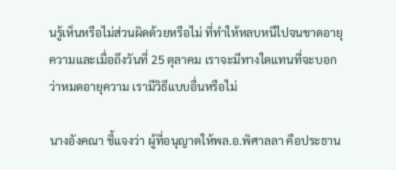นรู้เห็นหรือไม่ส่วนผิดด้วยหรือไม่ ที่ทำให้หลบหนีไปจนขาดอายุความและเมื่อถึงวันที่ 25 ตุลาคม เราจะมีทางใดแทนที่จะบอกว่าหมดอายุความ เรามีวิธีแบบอื่นหรือไม่

นางอังคณา ชี้แจงว่า ผู้ที่อนุญาตให้พล.อ.พิศาลลา คือประธาน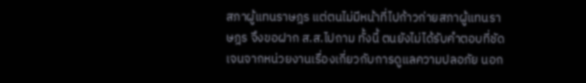สภาผู้แทนราษฎร แต่ตนไม่มีหน้าที่ไปก้าวก่ายสภาผู้แทนราษฎร จึงขอฝาก ส.ส.ไปถาม ทั้งนี้ ตนยังไม่ได้รับคำตอบที่ชัดเจนจากหน่วยงานเรื่องเกี่ยวกับการดูแลความปลอภัย นอก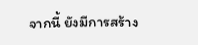จากนี้ ยังมีการสร้าง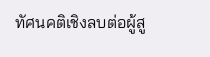ทัศนคติเชิงลบต่อผู้สู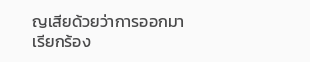ญเสียด้วยว่าการออกมาเรียกร้อง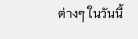ต่างๆ ในวันนี้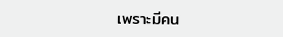เพราะมีคน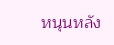หนุนหลัง